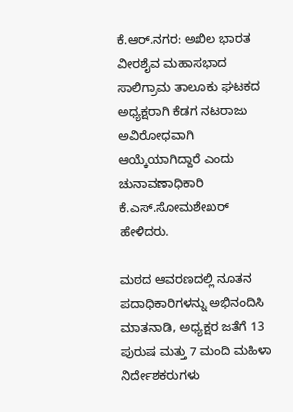ಕೆ.ಆರ್.ನಗರ: ಅಖಿಲ ಭಾರತ ವೀರಶೈವ ಮಹಾಸಭಾದ ಸಾಲಿಗ್ರಾಮ ತಾಲೂಕು ಘಟಕದ ಅಧ್ಯಕ್ಷರಾಗಿ ಕೆಡಗ ನಟರಾಜು ಅವಿರೋಧವಾಗಿ ಆಯ್ಕೆಯಾಗಿದ್ದಾರೆ ಎಂದು ಚುನಾವಣಾಧಿಕಾರಿ ಕೆ.ಎಸ್.ಸೋಮಶೇಖರ್ ಹೇಳಿದರು.

ಮಠದ ಆವರಣದಲ್ಲಿ ನೂತನ ಪದಾಧಿಕಾರಿಗಳನ್ನು ಅಭಿನಂದಿಸಿ ಮಾತನಾಡಿ, ಅಧ್ಯಕ್ಷರ ಜತೆಗೆ 13 ಪುರುಷ ಮತ್ತು 7 ಮಂದಿ ಮಹಿಳಾ ನಿರ್ದೇಶಕರುಗಳು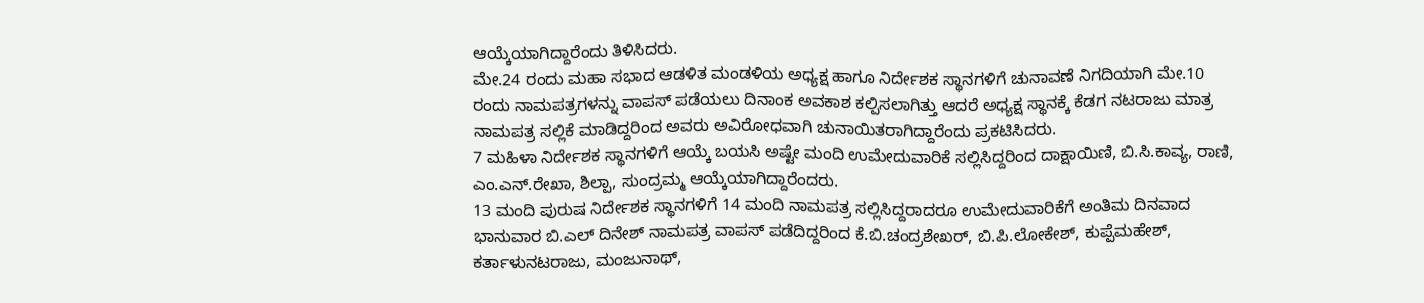ಆಯ್ಕೆಯಾಗಿದ್ದಾರೆಂದು ತಿಳಿಸಿದರು.
ಮೇ.24 ರಂದು ಮಹಾ ಸಭಾದ ಆಡಳಿತ ಮಂಡಳಿಯ ಅಧ್ಯಕ್ಷ ಹಾಗೂ ನಿರ್ದೇಶಕ ಸ್ಥಾನಗಳಿಗೆ ಚುನಾವಣೆ ನಿಗದಿಯಾಗಿ ಮೇ.10 ರಂದು ನಾಮಪತ್ರಗಳನ್ನು ವಾಪಸ್ ಪಡೆಯಲು ದಿನಾಂಕ ಅವಕಾಶ ಕಲ್ಪಿಸಲಾಗಿತ್ತು ಆದರೆ ಅಧ್ಯಕ್ಷ ಸ್ಥಾನಕ್ಕೆ ಕೆಡಗ ನಟರಾಜು ಮಾತ್ರ ನಾಮಪತ್ರ ಸಲ್ಲಿಕೆ ಮಾಡಿದ್ದರಿಂದ ಅವರು ಅವಿರೋಧವಾಗಿ ಚುನಾಯಿತರಾಗಿದ್ದಾರೆಂದು ಪ್ರಕಟಿಸಿದರು.
7 ಮಹಿಳಾ ನಿರ್ದೇಶಕ ಸ್ಥಾನಗಳಿಗೆ ಆಯ್ಕೆ ಬಯಸಿ ಅಷ್ಟೇ ಮಂದಿ ಉಮೇದುವಾರಿಕೆ ಸಲ್ಲಿಸಿದ್ದರಿಂದ ದಾಕ್ಷಾಯಿಣಿ, ಬಿ.ಸಿ.ಕಾವ್ಯ, ರಾಣಿ, ಎಂ.ಎನ್.ರೇಖಾ, ಶಿಲ್ಪಾ, ಸುಂದ್ರಮ್ಮ ಆಯ್ಕೆಯಾಗಿದ್ದಾರೆಂದರು.
13 ಮಂದಿ ಪುರುಷ ನಿರ್ದೇಶಕ ಸ್ಥಾನಗಳಿಗೆ 14 ಮಂದಿ ನಾಮಪತ್ರ ಸಲ್ಲಿಸಿದ್ದರಾದರೂ ಉಮೇದುವಾರಿಕೆಗೆ ಅಂತಿಮ ದಿನವಾದ ಭಾನುವಾರ ಬಿ.ಎಲ್ ದಿನೇಶ್ ನಾಮಪತ್ರ ವಾಪಸ್ ಪಡೆದಿದ್ದರಿಂದ ಕೆ.ಬಿ.ಚಂದ್ರಶೇಖರ್, ಬಿ.ಪಿ.ಲೋಕೇಶ್, ಕುಪ್ಪೆಮಹೇಶ್, ಕರ್ತಾಳುನಟರಾಜು, ಮಂಜುನಾಥ್,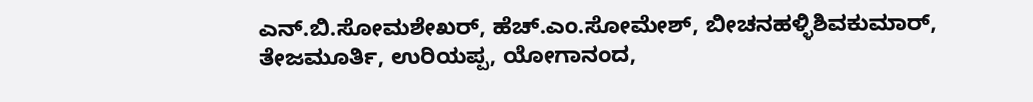ಎನ್.ಬಿ.ಸೋಮಶೇಖರ್, ಹೆಚ್.ಎಂ.ಸೋಮೇಶ್, ಬೀಚನಹಳ್ಳಿಶಿವಕುಮಾರ್, ತೇಜಮೂರ್ತಿ, ಉರಿಯಪ್ಪ, ಯೋಗಾನಂದ,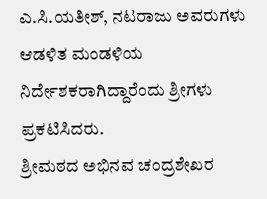ಎ.ಸಿ.ಯತೀಶ್, ನಟರಾಜು ಅವರುಗಳು ಆಡಳಿತ ಮಂಡಳಿಯ ನಿರ್ದೇಶಕರಾಗಿದ್ದಾರೆಂದು ಶ್ರೀಗಳು ಪ್ರಕಟಿಸಿದರು.
ಶ್ರೀಮಠದ ಅಭಿನವ ಚಂದ್ರಶೇಖರ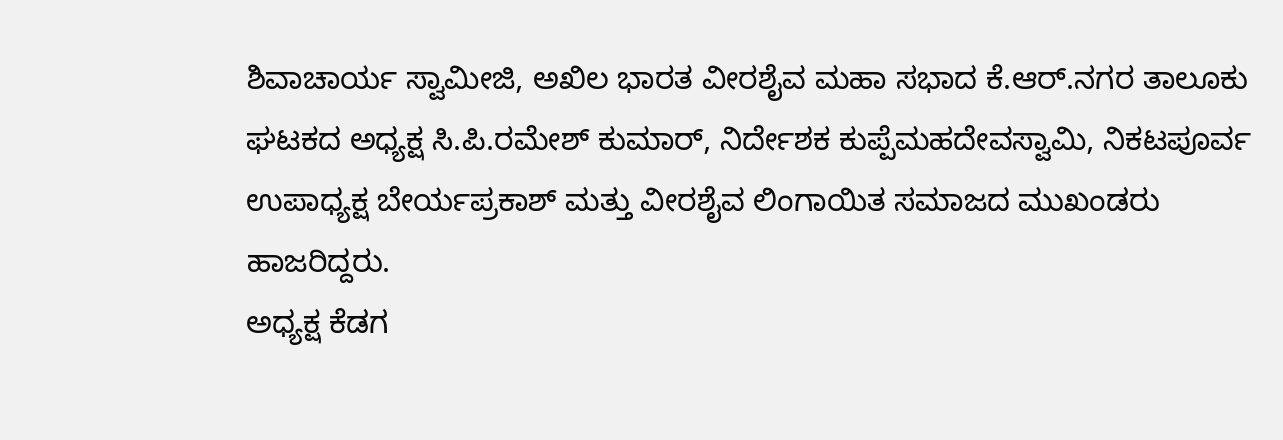ಶಿವಾಚಾರ್ಯ ಸ್ವಾಮೀಜಿ, ಅಖಿಲ ಭಾರತ ವೀರಶೈವ ಮಹಾ ಸಭಾದ ಕೆ.ಆರ್.ನಗರ ತಾಲೂಕು ಘಟಕದ ಅಧ್ಯಕ್ಷ ಸಿ.ಪಿ.ರಮೇಶ್ ಕುಮಾರ್, ನಿರ್ದೇಶಕ ಕುಪ್ಪೆಮಹದೇವಸ್ವಾಮಿ, ನಿಕಟಪೂರ್ವ ಉಪಾಧ್ಯಕ್ಷ ಬೇರ್ಯಪ್ರಕಾಶ್ ಮತ್ತು ವೀರಶೈವ ಲಿಂಗಾಯಿತ ಸಮಾಜದ ಮುಖಂಡರು ಹಾಜರಿದ್ದರು.
ಅಧ್ಯಕ್ಷ ಕೆಡಗ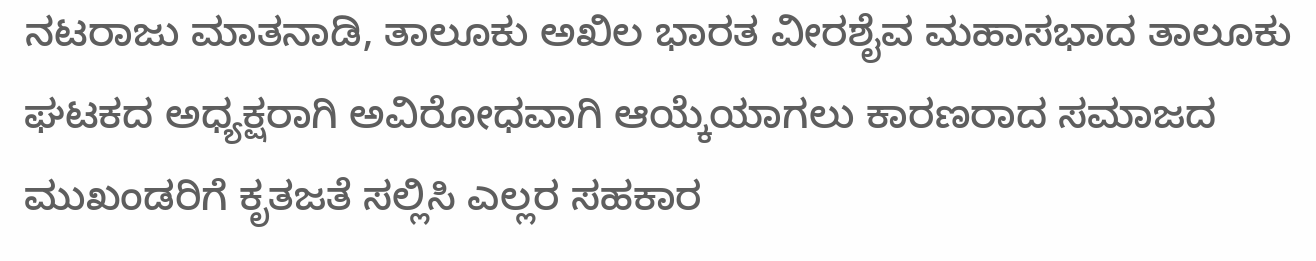ನಟರಾಜು ಮಾತನಾಡಿ, ತಾಲೂಕು ಅಖಿಲ ಭಾರತ ವೀರಶೈವ ಮಹಾಸಭಾದ ತಾಲೂಕು ಘಟಕದ ಅಧ್ಯಕ್ಷರಾಗಿ ಅವಿರೋಧವಾಗಿ ಆಯ್ಕೆಯಾಗಲು ಕಾರಣರಾದ ಸಮಾಜದ ಮುಖಂಡರಿಗೆ ಕೃತಜತೆ ಸಲ್ಲಿಸಿ ಎಲ್ಲರ ಸಹಕಾರ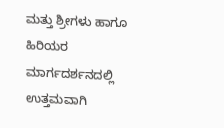ಮತ್ತು ಶ್ರೀಗಳು ಹಾಗೂ ಹಿರಿಯರ ಮಾರ್ಗದರ್ಶನದಲ್ಲಿ ಉತ್ತಮವಾಗಿ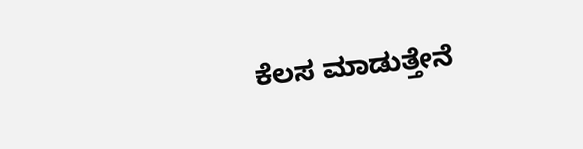ಕೆಲಸ ಮಾಡುತ್ತೇನೆ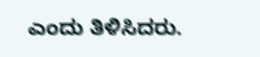ಎಂದು ತಿಳಿಸಿದರು.